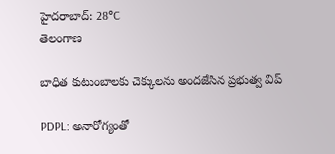హైదరాబాద్: 28°C
తెలంగాణ

బాధిత కుటుంబాలకు చెక్కులను అందజేసిన ప్రభుత్వ విప్

PDPL: అనారోగ్యంతో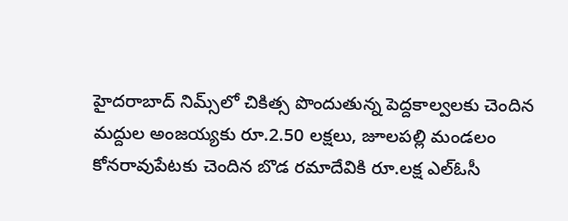హైదరాబాద్ నిమ్స్‌లో చికిత్స పొందుతున్న పెద్దకాల్వలకు చెందిన మద్దుల అంజయ్యకు రూ.2.50 లక్షలు, జూలపల్లి మండలం కోనరావుపేటకు చెందిన బొడ రమాదేవికి రూ.లక్ష ఎల్ఓసీ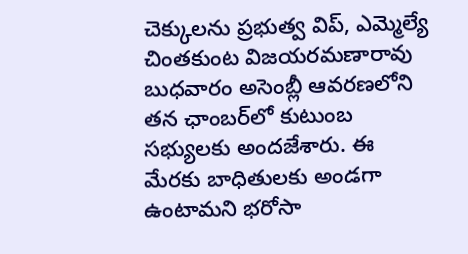చెక్కులను ప్రభుత్వ విప్, ఎమ్మెల్యే చింతకుంట విజయరమణారావు బుధవారం అసెంబ్లీ ఆవరణలోని తన ఛాంబర్‌లో కుటుంబ సభ్యులకు అందజేశారు. ఈ మేరకు బాధితులకు అండగా ఉంటామని భరోసా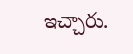ఇచ్చారు.